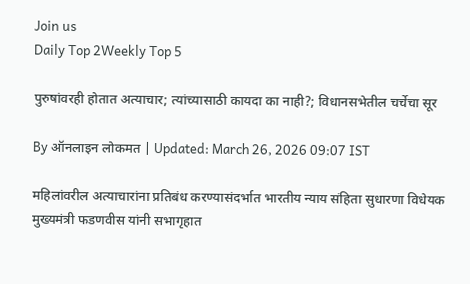Join us
Daily Top 2Weekly Top 5

पुरुषांवरही होतात अत्याचार; त्यांच्यासाठी कायदा का नाही?; विधानसभेतील चर्चेचा सूर

By ऑनलाइन लोकमत | Updated: March 26, 2026 09:07 IST

महिलांवरील अत्याचारांना प्रतिबंध करण्यासंदर्भात भारतीय न्याय संहिता सुधारणा विधेयक मुख्यमंत्री फडणवीस यांनी सभागृहात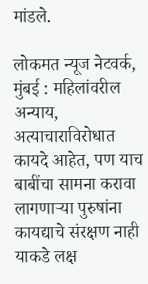मांडले.

लोकमत न्यूज नेटवर्क, मुंबई : महिलांवरील अन्याय, अत्याचाराविरोधात कायदे आहेत, पण याच बाबींचा सामना करावा लागणाऱ्या पुरुषांना कायद्याचे संरक्षण नाही याकडे लक्ष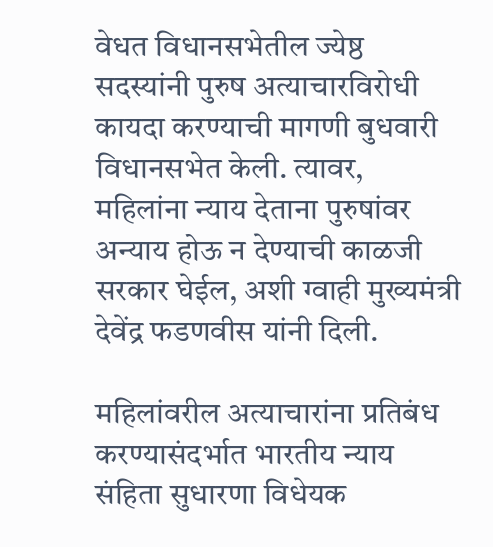वेधत विधानसभेतील ज्येष्ठ सदस्यांनी पुरुष अत्याचारविरोधी कायदा करण्याची मागणी बुधवारी विधानसभेत केली. त्यावर, महिलांना न्याय देताना पुरुषांवर अन्याय होऊ न देण्याची काळजी सरकार घेईल, अशी ग्वाही मुख्यमंत्री देवेंद्र फडणवीस यांनी दिली.

महिलांवरील अत्याचारांना प्रतिबंध करण्यासंदर्भात भारतीय न्याय संहिता सुधारणा विधेयक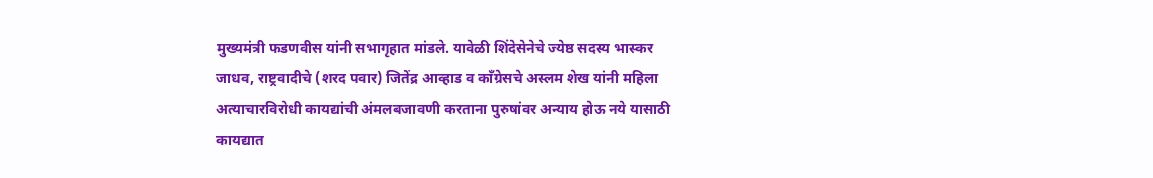मुख्यमंत्री फडणवीस यांनी सभागृहात मांडले. यावेळी शिंदेसेनेचे ज्येष्ठ सदस्य भास्कर जाधव, राष्ट्रवादीचे (शरद पवार) जितेंद्र आव्हाड व काँग्रेसचे अस्लम शेख यांनी महिला अत्याचारविरोधी कायद्यांची अंमलबजावणी करताना पुरुषांवर अन्याय होऊ नये यासाठी कायद्यात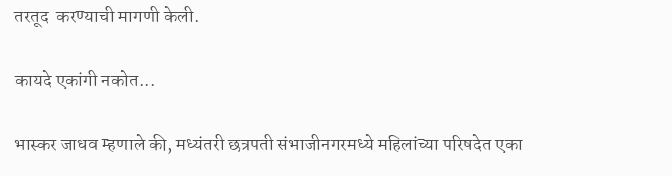तरतूद  करण्याची मागणी केली.

कायदे एकांगी नकोत...

भास्कर जाधव म्हणाले की, मध्यंतरी छत्रपती संभाजीनगरमध्ये महिलांच्या परिषदेत एका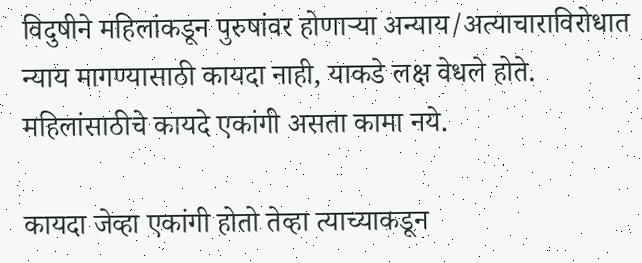विदुषीने महिलांकडून पुरुषांवर होणाऱ्या अन्याय/अत्याचाराविरोधात न्याय मागण्यासाठी कायदा नाही, याकडे लक्ष वेधले होते. महिलांसाठीचे कायदे एकांगी असता कामा नये.

कायदा जेव्हा एकांगी होतो तेव्हा त्याच्याकडून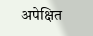अपेक्षित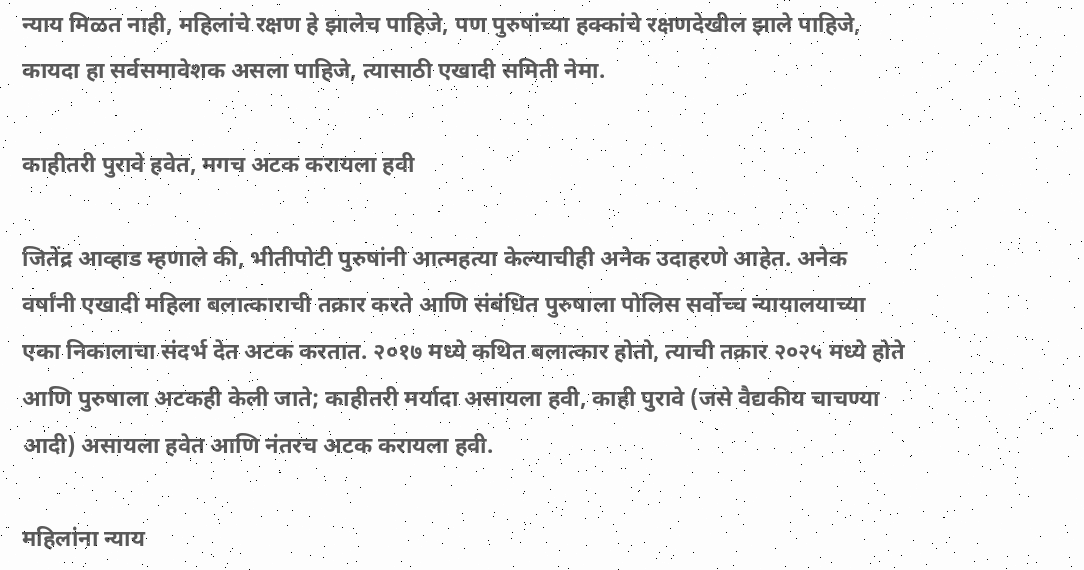न्याय मिळत नाही, महिलांचे रक्षण हे झालेच पाहिजे, पण पुरुषांच्या हक्कांचे रक्षणदेखील झाले पाहिजे, कायदा हा सर्वसमावेशक असला पाहिजे, त्यासाठी एखादी समिती नेमा.

काहीतरी पुरावे हवेत, मगच अटक करायला हवी

जितेंद्र आव्हाड म्हणाले की, भीतीपोटी पुरुषांनी आत्महत्या केल्याचीही अनेक उदाहरणे आहेत. अनेक वर्षांनी एखादी महिला बलात्काराची तक्रार करते आणि संबंधित पुरुषाला पोलिस सर्वोच्च न्यायालयाच्या एका निकालाचा संदर्भ देत अटक करतात. २०१७ मध्ये कथित बलात्कार होतो, त्याची तक्रार २०२५ मध्ये होते आणि पुरुषाला अटकही केली जाते; काहीतरी मर्यादा असायला हवी, काही पुरावे (जसे वैद्यकीय चाचण्या आदी) असायला हवेत आणि नंतरच अटक करायला हवी.

महिलांना न्याय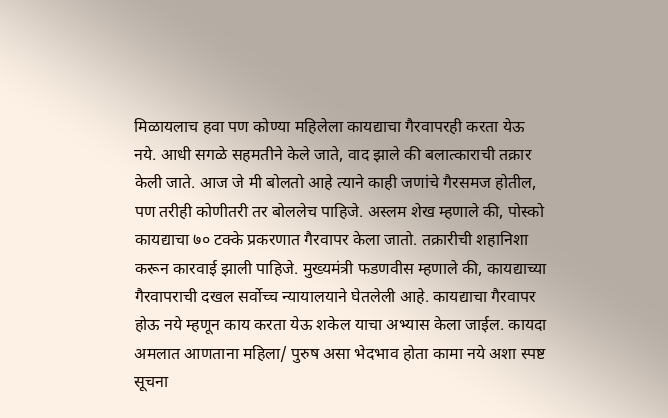मिळायलाच हवा पण कोण्या महिलेला कायद्याचा गैरवापरही करता येऊ नये. आधी सगळे सहमतीने केले जाते, वाद झाले की बलात्काराची तक्रार केली जाते. आज जे मी बोलतो आहे त्याने काही जणांचे गैरसमज होतील, पण तरीही कोणीतरी तर बोललेच पाहिजे. अस्लम शेख म्हणाले की, पोस्को कायद्याचा ७० टक्के प्रकरणात गैरवापर केला जातो. तक्रारीची शहानिशा करून कारवाई झाली पाहिजे. मुख्यमंत्री फडणवीस म्हणाले की, कायद्याच्या गैरवापराची दखल सर्वोच्च न्यायालयाने घेतलेली आहे. कायद्याचा गैरवापर होऊ नये म्हणून काय करता येऊ शकेल याचा अभ्यास केला जाईल. कायदा अमलात आणताना महिला/ पुरुष असा भेदभाव होता कामा नये अशा स्पष्ट सूचना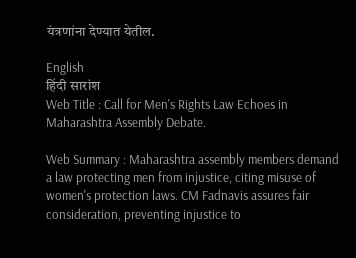यंत्रणांना देण्यात येतील.

English
हिंदी सारांश
Web Title : Call for Men's Rights Law Echoes in Maharashtra Assembly Debate.

Web Summary : Maharashtra assembly members demand a law protecting men from injustice, citing misuse of women's protection laws. CM Fadnavis assures fair consideration, preventing injustice to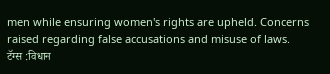men while ensuring women's rights are upheld. Concerns raised regarding false accusations and misuse of laws.
टॅग्स :विधान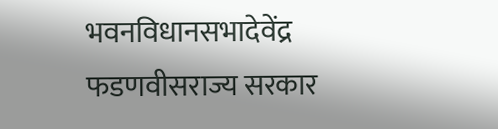भवनविधानसभादेवेंद्र फडणवीसराज्य सरकार